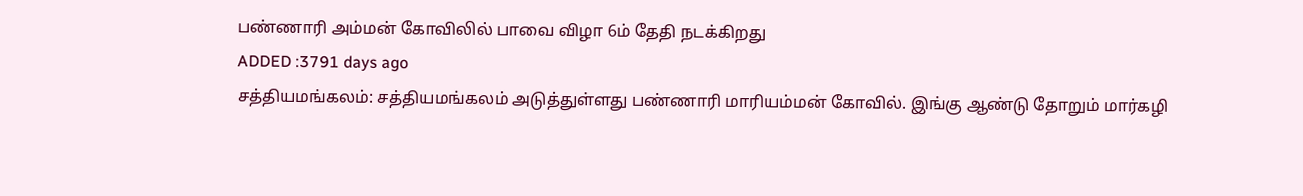பண்ணாரி அம்மன் கோவிலில் பாவை விழா 6ம் தேதி நடக்கிறது
ADDED :3791 days ago
சத்தியமங்கலம்: சத்தியமங்கலம் அடுத்துள்ளது பண்ணாரி மாரியம்மன் கோவில். இங்கு ஆண்டு தோறும் மார்கழி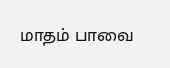மாதம் பாவை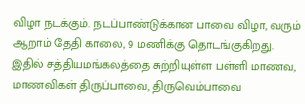விழா நடக்கும். நடப்பாண்டுக்கான பாவை விழா, வரும் ஆறாம் தேதி காலை, 9 மணிக்கு தொடங்குகிறது. இதில் சத்தியமங்கலத்தை சுற்றியுள்ள பள்ளி மாணவ, மாணவிகள் திருப்பாவை, திருவெம்பாவை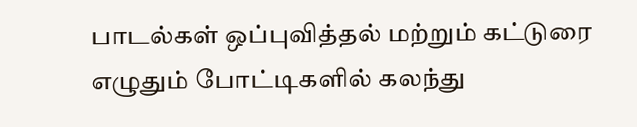பாடல்கள் ஒப்புவித்தல் மற்றும் கட்டுரை எழுதும் போட்டிகளில் கலந்து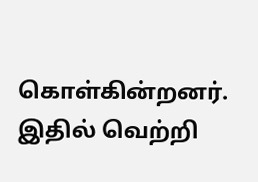கொள்கின்றனர். இதில் வெற்றி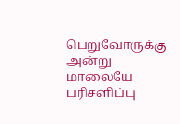பெறுவோருக்கு அன்று மாலையே பரிசளிப்பு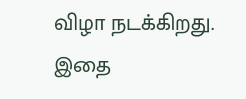விழா நடக்கிறது. இதை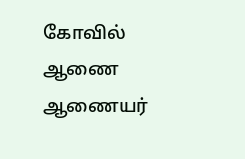கோவில் ஆணை ஆணையர்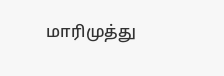மாரிமுத்து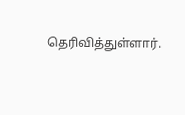தெரிவித்துள்ளார்.